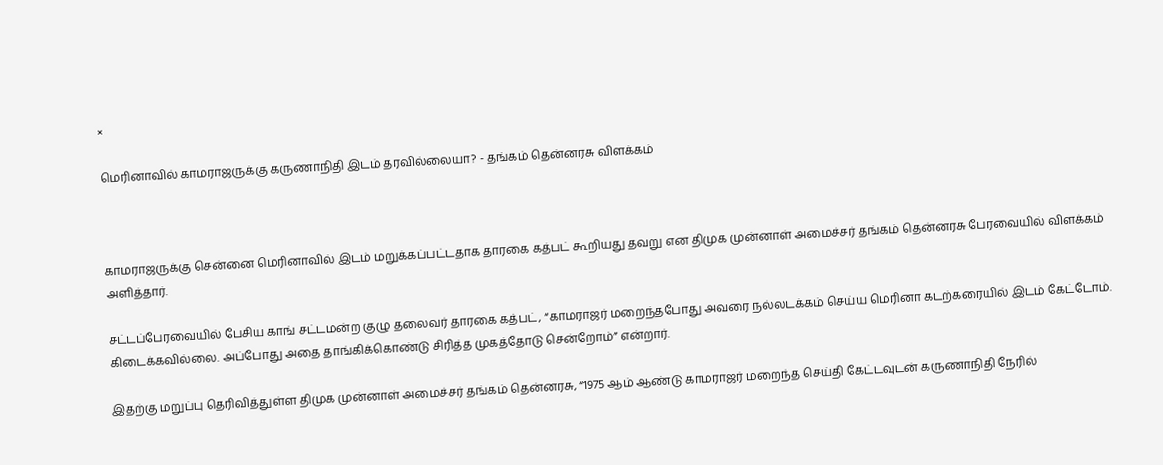×

மெரினாவில் காமராஜருக்கு கருணாநிதி இடம் தரவில்லையா? - தங்கம் தென்னரசு விளக்கம்



காமராஜருக்கு சென்னை மெரினாவில் இடம் மறுக்கப்பட்டதாக தாரகை கத்பட் கூறியது தவறு என திமுக முன்னாள் அமைச்சர் தங்கம் தென்னரசு பேரவையில் விளக்கம் அளித்தார்.

சட்டப்பேரவையில் பேசிய காங் சட்டமன்ற குழு தலைவர் தாரகை கத்பட், “காமராஜர் மறைந்தபோது அவரை நல்லடக்கம் செய்ய மெரினா கடற்கரையில் இடம் கேட்டோம். கிடைக்கவில்லை. அப்போது அதை தாங்கிக்கொண்டு சிரித்த முகத்தோடு சென்றோம்” என்றார்.

இதற்கு மறுப்பு தெரிவித்துள்ள திமுக முன்னாள் அமைச்சர் தங்கம் தென்னரசு, “1975 ஆம் ஆண்டு காமராஜர் மறைந்த செய்தி கேட்டவுடன் கருணாநிதி நேரில்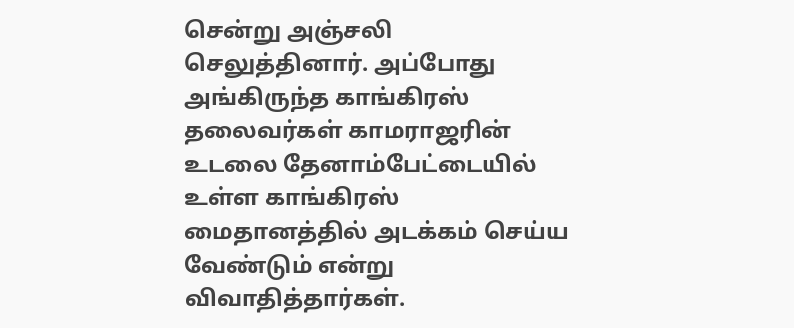சென்று அஞ்சலி செலுத்தினார். அப்போது அங்கிருந்த காங்கிரஸ் தலைவர்கள் காமராஜரின் உடலை தேனாம்பேட்டையில் உள்ள காங்கிரஸ் மைதானத்தில் அடக்கம் செய்ய வேண்டும் என்று விவாதித்தார்கள்.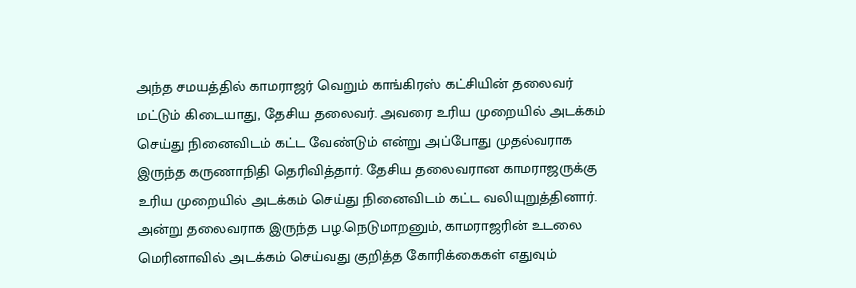அந்த சமயத்தில் காமராஜர் வெறும் காங்கிரஸ் கட்சியின் தலைவர் மட்டும் கிடையாது, தேசிய தலைவர். அவரை உரிய முறையில் அடக்கம் செய்து நினைவிடம் கட்ட வேண்டும் என்று அப்போது முதல்வராக இருந்த கருணாநிதி தெரிவித்தார். தேசிய தலைவரான காமராஜருக்கு உரிய முறையில் அடக்கம் செய்து நினைவிடம் கட்ட வலியுறுத்தினார். அன்று தலைவராக இருந்த பழ.நெடுமாறனும், காமராஜரின் உடலை மெரினாவில் அடக்கம் செய்வது குறித்த கோரிக்கைகள் எதுவும்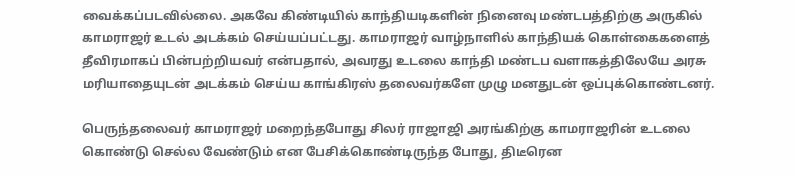வைக்கப்படவில்லை. அகவே கிண்டியில் காந்தியடிகளின் நினைவு மண்டபத்திற்கு அருகில் காமராஜர் உடல் அடக்கம் செய்யப்பட்டது. காமராஜர் வாழ்நாளில் காந்தியக் கொள்கைகளைத் தீவிரமாகப் பின்பற்றியவர் என்பதால், அவரது உடலை காந்தி மண்டப வளாகத்திலேயே அரசு மரியாதையுடன் அடக்கம் செய்ய காங்கிரஸ் தலைவர்களே முழு மனதுடன் ஒப்புக்கொண்டனர்.

பெருந்தலைவர் காமராஜர் மறைந்தபோது சிலர் ராஜாஜி அரங்கிற்கு காமராஜரின் உடலை கொண்டு செல்ல வேண்டும் என பேசிக்கொண்டிருந்த போது, திடீரென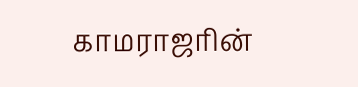காமராஜரின்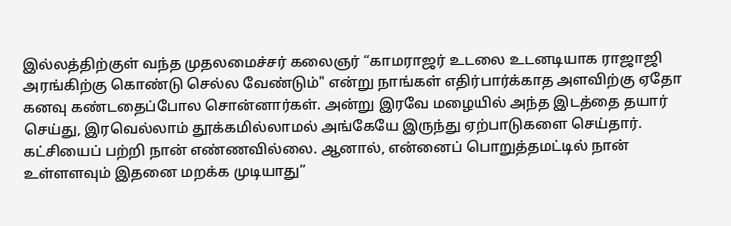இல்லத்திற்குள் வந்த முதலமைச்சர் கலைஞர் “காமராஜர் உடலை உடனடியாக ராஜாஜி அரங்கிற்கு கொண்டு செல்ல வேண்டும்" என்று நாங்கள் எதிர்பார்க்காத அளவிற்கு ஏதோ கனவு கண்டதைப்போல சொன்னார்கள். அன்று இரவே மழையில் அந்த இடத்தை தயார் செய்து, இரவெல்லாம் தூக்கமில்லாமல் அங்கேயே இருந்து ஏற்பாடுகளை செய்தார். கட்சியைப் பற்றி நான் எண்ணவில்லை. ஆனால், என்னைப் பொறுத்தமட்டில் நான் உள்ளளவும் இதனை மறக்க முடியாது”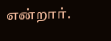என்றார்.